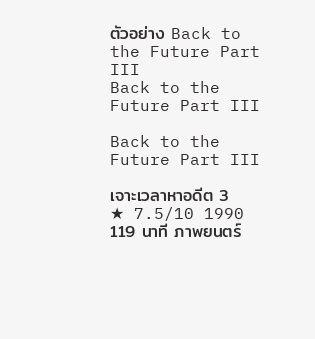ตัวอย่าง Back to the Future Part III
Back to the Future Part III

Back to the Future Part III

เจาะเวลาหาอดีต 3
★ 7.5/10 1990 119 นาที ภาพยนตร์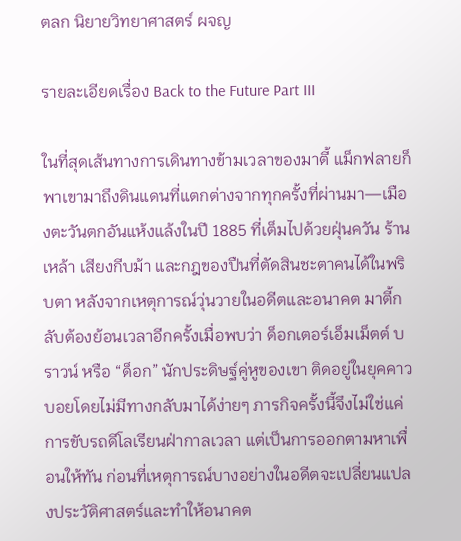ตลก นิยายวิทยาศาสตร์ ผจญ

รายละเอียดเรื่อง Back to the Future Part III

ในที่สุดเส้นทางการเดินทางข้ามเวลาของมาตี้ แม็กฟลายก็พาเขามาถึงดินแดนที่แตกต่างจากทุกครั้งที่ผ่านมา—เมืองตะวันตกอันแห้งแล้งในปี 1885 ที่เต็มไปด้วยฝุ่นควัน ร้านเหล้า เสียงกีบม้า และกฎของปืนที่ตัดสินชะตาคนได้ในพริบตา หลังจากเหตุการณ์วุ่นวายในอดีตและอนาคต มาตี้กลับต้องย้อนเวลาอีกครั้งเมื่อพบว่า ด็อกเตอร์เอ็มเม็ตต์ บราวน์ หรือ “ด็อก” นักประดิษฐ์คู่หูของเขา ติดอยู่ในยุคคาวบอยโดยไม่มีทางกลับมาได้ง่ายๆ ภารกิจครั้งนี้จึงไม่ใช่แค่การขับรถดีโลเรียนฝ่ากาลเวลา แต่เป็นการออกตามหาเพื่อนให้ทัน ก่อนที่เหตุการณ์บางอย่างในอดีตจะเปลี่ยนแปลงประวัติศาสตร์และทำให้อนาคต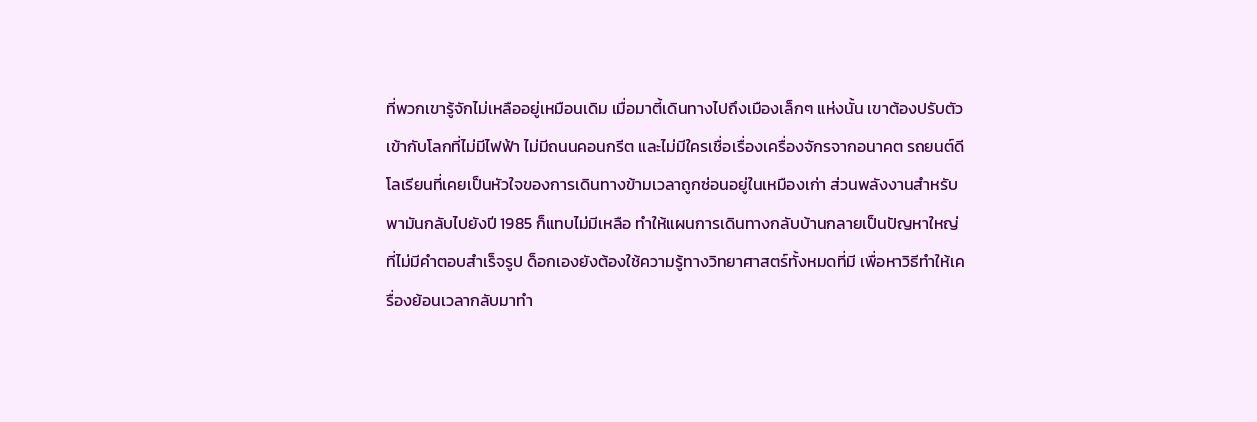ที่พวกเขารู้จักไม่เหลืออยู่เหมือนเดิม เมื่อมาตี้เดินทางไปถึงเมืองเล็กๆ แห่งนั้น เขาต้องปรับตัวเข้ากับโลกที่ไม่มีไฟฟ้า ไม่มีถนนคอนกรีต และไม่มีใครเชื่อเรื่องเครื่องจักรจากอนาคต รถยนต์ดีโลเรียนที่เคยเป็นหัวใจของการเดินทางข้ามเวลาถูกซ่อนอยู่ในเหมืองเก่า ส่วนพลังงานสำหรับพามันกลับไปยังปี 1985 ก็แทบไม่มีเหลือ ทำให้แผนการเดินทางกลับบ้านกลายเป็นปัญหาใหญ่ที่ไม่มีคำตอบสำเร็จรูป ด็อกเองยังต้องใช้ความรู้ทางวิทยาศาสตร์ทั้งหมดที่มี เพื่อหาวิธีทำให้เครื่องย้อนเวลากลับมาทำ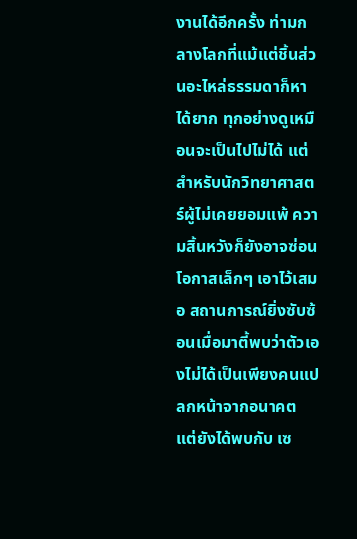งานได้อีกครั้ง ท่ามกลางโลกที่แม้แต่ชิ้นส่วนอะไหล่ธรรมดาก็หาได้ยาก ทุกอย่างดูเหมือนจะเป็นไปไม่ได้ แต่สำหรับนักวิทยาศาสตร์ผู้ไม่เคยยอมแพ้ ความสิ้นหวังก็ยังอาจซ่อนโอกาสเล็กๆ เอาไว้เสมอ สถานการณ์ยิ่งซับซ้อนเมื่อมาตี้พบว่าตัวเองไม่ได้เป็นเพียงคนแปลกหน้าจากอนาคต แต่ยังได้พบกับ เซ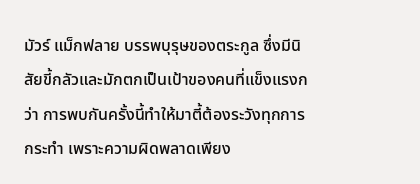มัวร์ แม็กฟลาย บรรพบุรุษของตระกูล ซึ่งมีนิสัยขี้กลัวและมักตกเป็นเป้าของคนที่แข็งแรงกว่า การพบกันครั้งนี้ทำให้มาตี้ต้องระวังทุกการกระทำ เพราะความผิดพลาดเพียง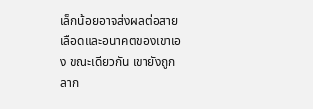เล็กน้อยอาจส่งผลต่อสายเลือดและอนาคตของเขาเอง ขณะเดียวกัน เขายังถูกลาก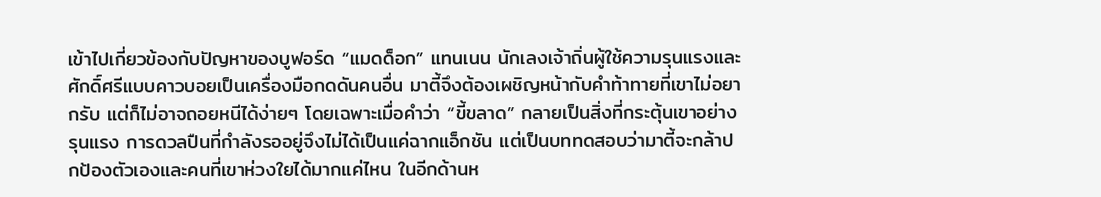เข้าไปเกี่ยวข้องกับปัญหาของบูฟอร์ด “แมดด็อก” แทนเนน นักเลงเจ้าถิ่นผู้ใช้ความรุนแรงและศักดิ์ศรีแบบคาวบอยเป็นเครื่องมือกดดันคนอื่น มาตี้จึงต้องเผชิญหน้ากับคำท้าทายที่เขาไม่อยากรับ แต่ก็ไม่อาจถอยหนีได้ง่ายๆ โดยเฉพาะเมื่อคำว่า “ขี้ขลาด” กลายเป็นสิ่งที่กระตุ้นเขาอย่างรุนแรง การดวลปืนที่กำลังรออยู่จึงไม่ได้เป็นแค่ฉากแอ็กชัน แต่เป็นบททดสอบว่ามาตี้จะกล้าปกป้องตัวเองและคนที่เขาห่วงใยได้มากแค่ไหน ในอีกด้านห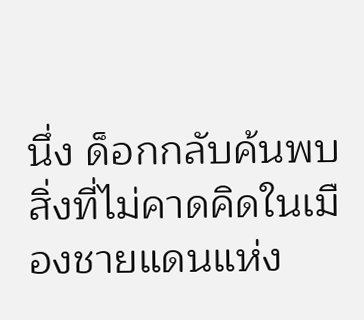นึ่ง ด็อกกลับค้นพบสิ่งที่ไม่คาดคิดในเมืองชายแดนแห่ง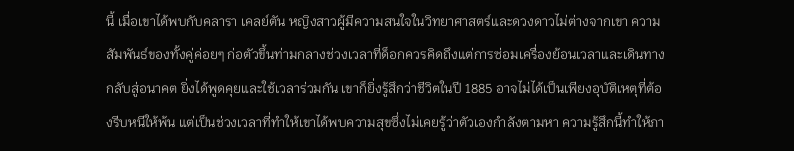นี้ เมื่อเขาได้พบกับคลารา เคลย์ตัน หญิงสาวผู้มีความสนใจในวิทยาศาสตร์และดวงดาวไม่ต่างจากเขา ความสัมพันธ์ของทั้งคู่ค่อยๆ ก่อตัวขึ้นท่ามกลางช่วงเวลาที่ด็อกควรคิดถึงแต่การซ่อมเครื่องย้อนเวลาและเดินทางกลับสู่อนาคต ยิ่งได้พูดคุยและใช้เวลาร่วมกัน เขาก็ยิ่งรู้สึกว่าชีวิตในปี 1885 อาจไม่ได้เป็นเพียงอุบัติเหตุที่ต้องรีบหนีให้พ้น แต่เป็นช่วงเวลาที่ทำให้เขาได้พบความสุขซึ่งไม่เคยรู้ว่าตัวเองกำลังตามหา ความรู้สึกนี้ทำให้ภา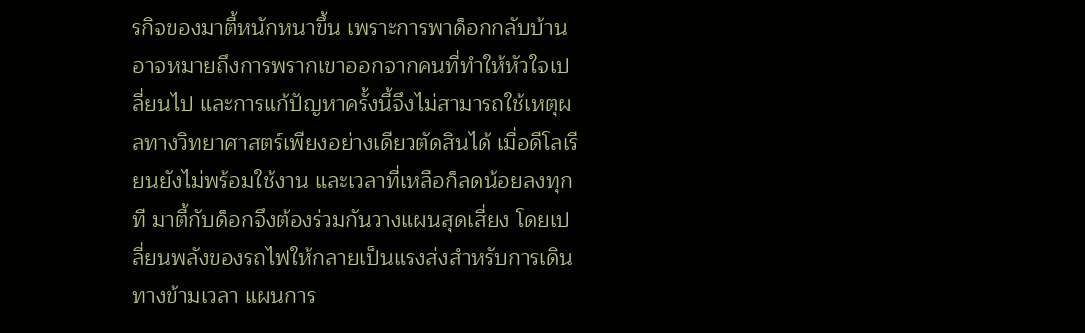รกิจของมาตี้หนักหนาขึ้น เพราะการพาด็อกกลับบ้านอาจหมายถึงการพรากเขาออกจากคนที่ทำให้หัวใจเปลี่ยนไป และการแก้ปัญหาครั้งนี้จึงไม่สามารถใช้เหตุผลทางวิทยาศาสตร์เพียงอย่างเดียวตัดสินได้ เมื่อดีโลเรียนยังไม่พร้อมใช้งาน และเวลาที่เหลือก็ลดน้อยลงทุกที มาตี้กับด็อกจึงต้องร่วมกันวางแผนสุดเสี่ยง โดยเปลี่ยนพลังของรถไฟให้กลายเป็นแรงส่งสำหรับการเดินทางข้ามเวลา แผนการ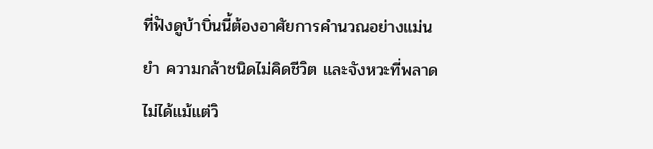ที่ฟังดูบ้าบิ่นนี้ต้องอาศัยการคำนวณอย่างแม่นยำ ความกล้าชนิดไม่คิดชีวิต และจังหวะที่พลาดไม่ได้แม้แต่วิ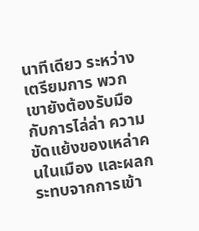นาทีเดียว ระหว่างเตรียมการ พวกเขายังต้องรับมือกับการไล่ล่า ความขัดแย้งของเหล่าคนในเมือง และผลกระทบจากการเข้า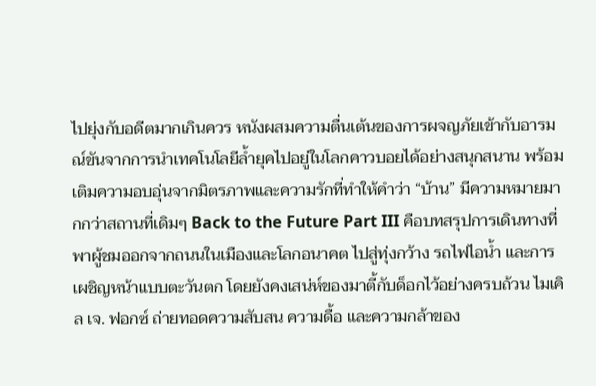ไปยุ่งกับอดีตมากเกินควร หนังผสมความตื่นเต้นของการผจญภัยเข้ากับอารมณ์ขันจากการนำเทคโนโลยีล้ำยุคไปอยู่ในโลกคาวบอยได้อย่างสนุกสนาน พร้อมเติมความอบอุ่นจากมิตรภาพและความรักที่ทำให้คำว่า “บ้าน” มีความหมายมากกว่าสถานที่เดิมๆ Back to the Future Part III คือบทสรุปการเดินทางที่พาผู้ชมออกจากถนนในเมืองและโลกอนาคต ไปสู่ทุ่งกว้าง รถไฟไอน้ำ และการเผชิญหน้าแบบตะวันตก โดยยังคงเสน่ห์ของมาตี้กับด็อกไว้อย่างครบถ้วน ไมเคิล เจ. ฟอกซ์ ถ่ายทอดความสับสน ความดื้อ และความกล้าของ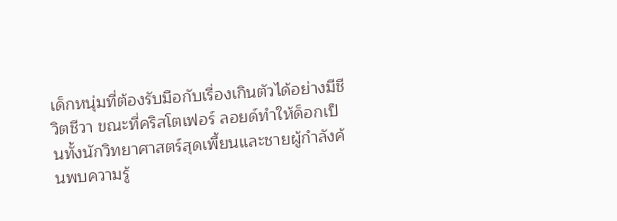เด็กหนุ่มที่ต้องรับมือกับเรื่องเกินตัวได้อย่างมีชีวิตชีวา ขณะที่คริสโตเฟอร์ ลอยด์ทำให้ด็อกเป็นทั้งนักวิทยาศาสตร์สุดเพี้ยนและชายผู้กำลังค้นพบความรู้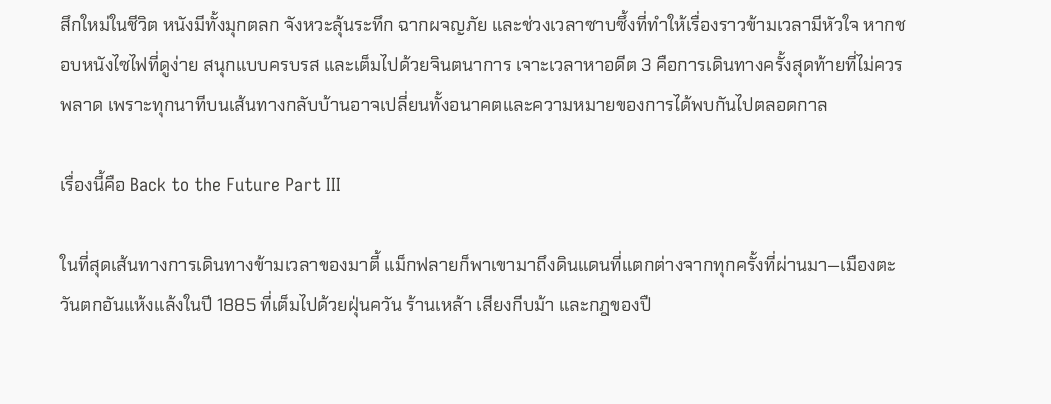สึกใหม่ในชีวิต หนังมีทั้งมุกตลก จังหวะลุ้นระทึก ฉากผจญภัย และช่วงเวลาซาบซึ้งที่ทำให้เรื่องราวข้ามเวลามีหัวใจ หากชอบหนังไซไฟที่ดูง่าย สนุกแบบครบรส และเต็มไปด้วยจินตนาการ เจาะเวลาหาอดีต 3 คือการเดินทางครั้งสุดท้ายที่ไม่ควรพลาด เพราะทุกนาทีบนเส้นทางกลับบ้านอาจเปลี่ยนทั้งอนาคตและความหมายของการได้พบกันไปตลอดกาล

เรื่องนี้คือ Back to the Future Part III

ในที่สุดเส้นทางการเดินทางข้ามเวลาของมาตี้ แม็กฟลายก็พาเขามาถึงดินแดนที่แตกต่างจากทุกครั้งที่ผ่านมา—เมืองตะวันตกอันแห้งแล้งในปี 1885 ที่เต็มไปด้วยฝุ่นควัน ร้านเหล้า เสียงกีบม้า และกฎของปื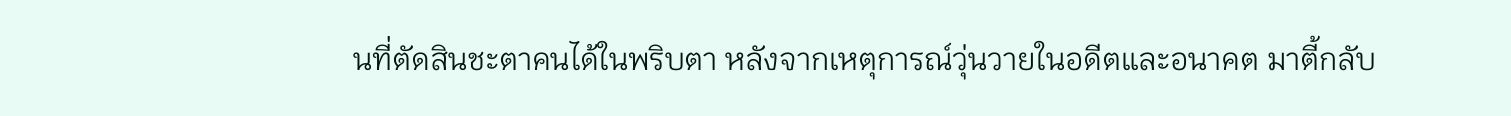นที่ตัดสินชะตาคนได้ในพริบตา หลังจากเหตุการณ์วุ่นวายในอดีตและอนาคต มาตี้กลับ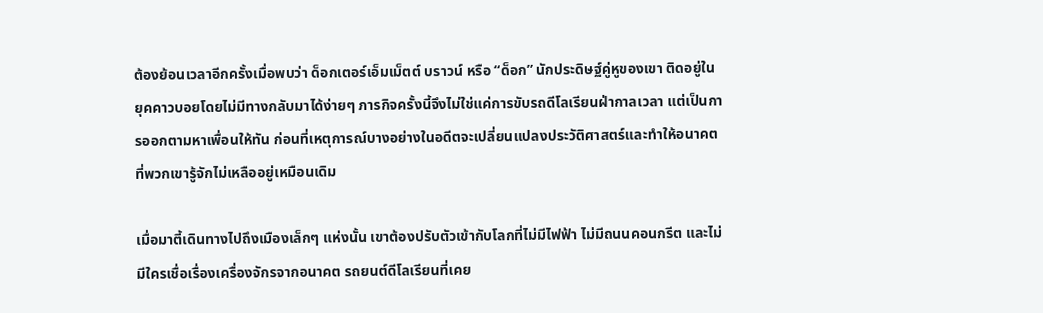ต้องย้อนเวลาอีกครั้งเมื่อพบว่า ด็อกเตอร์เอ็มเม็ตต์ บราวน์ หรือ “ด็อก” นักประดิษฐ์คู่หูของเขา ติดอยู่ในยุคคาวบอยโดยไม่มีทางกลับมาได้ง่ายๆ ภารกิจครั้งนี้จึงไม่ใช่แค่การขับรถดีโลเรียนฝ่ากาลเวลา แต่เป็นการออกตามหาเพื่อนให้ทัน ก่อนที่เหตุการณ์บางอย่างในอดีตจะเปลี่ยนแปลงประวัติศาสตร์และทำให้อนาคตที่พวกเขารู้จักไม่เหลืออยู่เหมือนเดิม

เมื่อมาตี้เดินทางไปถึงเมืองเล็กๆ แห่งนั้น เขาต้องปรับตัวเข้ากับโลกที่ไม่มีไฟฟ้า ไม่มีถนนคอนกรีต และไม่มีใครเชื่อเรื่องเครื่องจักรจากอนาคต รถยนต์ดีโลเรียนที่เคย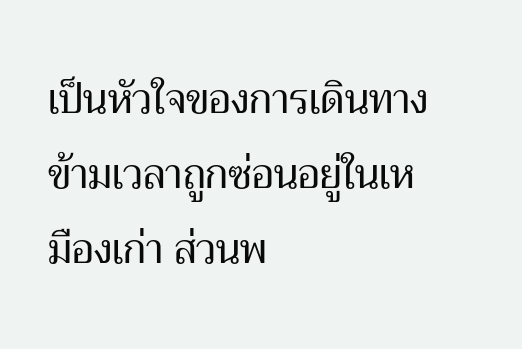เป็นหัวใจของการเดินทางข้ามเวลาถูกซ่อนอยู่ในเหมืองเก่า ส่วนพ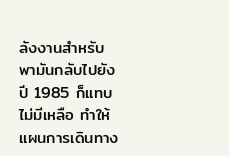ลังงานสำหรับพามันกลับไปยังปี 1985 ก็แทบไม่มีเหลือ ทำให้แผนการเดินทาง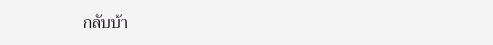กลับบ้า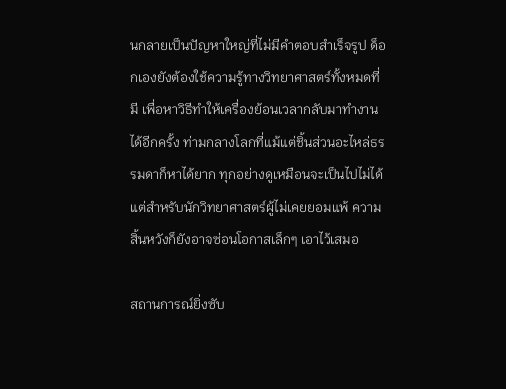นกลายเป็นปัญหาใหญ่ที่ไม่มีคำตอบสำเร็จรูป ด็อกเองยังต้องใช้ความรู้ทางวิทยาศาสตร์ทั้งหมดที่มี เพื่อหาวิธีทำให้เครื่องย้อนเวลากลับมาทำงานได้อีกครั้ง ท่ามกลางโลกที่แม้แต่ชิ้นส่วนอะไหล่ธรรมดาก็หาได้ยาก ทุกอย่างดูเหมือนจะเป็นไปไม่ได้ แต่สำหรับนักวิทยาศาสตร์ผู้ไม่เคยยอมแพ้ ความสิ้นหวังก็ยังอาจซ่อนโอกาสเล็กๆ เอาไว้เสมอ

สถานการณ์ยิ่งซับ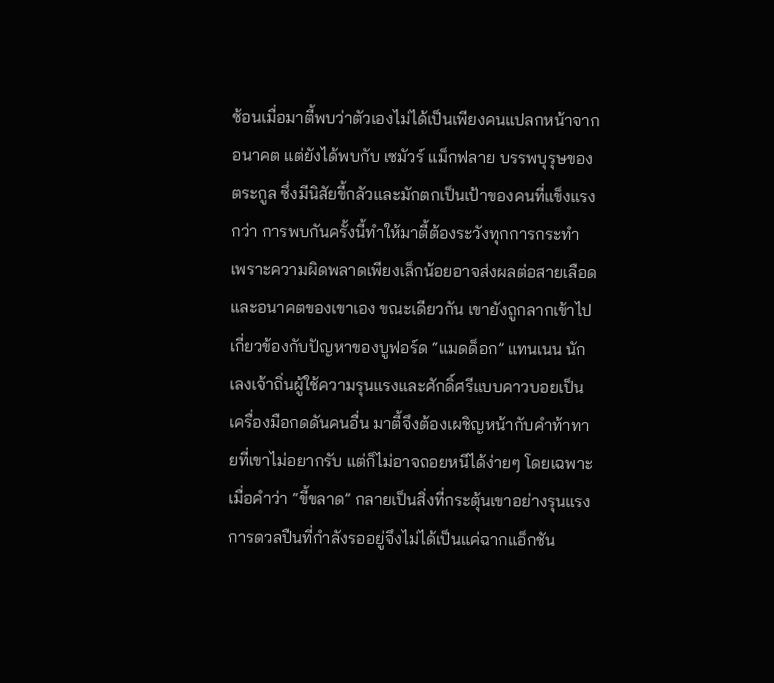ซ้อนเมื่อมาตี้พบว่าตัวเองไม่ได้เป็นเพียงคนแปลกหน้าจากอนาคต แต่ยังได้พบกับ เซมัวร์ แม็กฟลาย บรรพบุรุษของตระกูล ซึ่งมีนิสัยขี้กลัวและมักตกเป็นเป้าของคนที่แข็งแรงกว่า การพบกันครั้งนี้ทำให้มาตี้ต้องระวังทุกการกระทำ เพราะความผิดพลาดเพียงเล็กน้อยอาจส่งผลต่อสายเลือดและอนาคตของเขาเอง ขณะเดียวกัน เขายังถูกลากเข้าไปเกี่ยวข้องกับปัญหาของบูฟอร์ด “แมดด็อก” แทนเนน นักเลงเจ้าถิ่นผู้ใช้ความรุนแรงและศักดิ์ศรีแบบคาวบอยเป็นเครื่องมือกดดันคนอื่น มาตี้จึงต้องเผชิญหน้ากับคำท้าทายที่เขาไม่อยากรับ แต่ก็ไม่อาจถอยหนีได้ง่ายๆ โดยเฉพาะเมื่อคำว่า “ขี้ขลาด” กลายเป็นสิ่งที่กระตุ้นเขาอย่างรุนแรง การดวลปืนที่กำลังรออยู่จึงไม่ได้เป็นแค่ฉากแอ็กชัน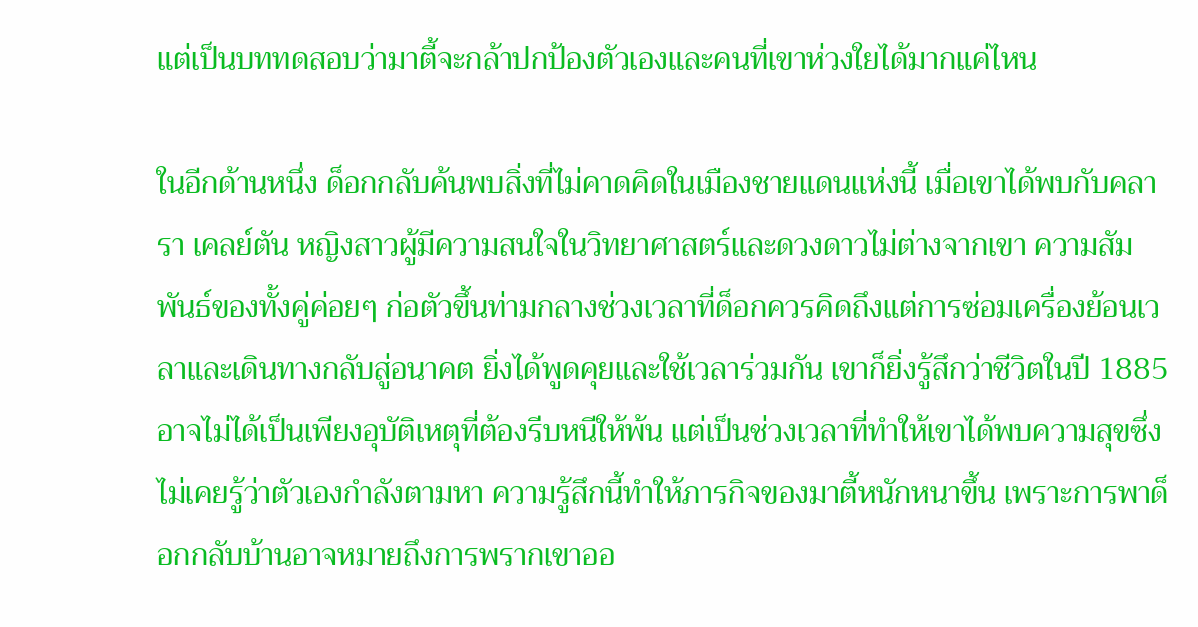แต่เป็นบททดสอบว่ามาตี้จะกล้าปกป้องตัวเองและคนที่เขาห่วงใยได้มากแค่ไหน

ในอีกด้านหนึ่ง ด็อกกลับค้นพบสิ่งที่ไม่คาดคิดในเมืองชายแดนแห่งนี้ เมื่อเขาได้พบกับคลารา เคลย์ตัน หญิงสาวผู้มีความสนใจในวิทยาศาสตร์และดวงดาวไม่ต่างจากเขา ความสัมพันธ์ของทั้งคู่ค่อยๆ ก่อตัวขึ้นท่ามกลางช่วงเวลาที่ด็อกควรคิดถึงแต่การซ่อมเครื่องย้อนเวลาและเดินทางกลับสู่อนาคต ยิ่งได้พูดคุยและใช้เวลาร่วมกัน เขาก็ยิ่งรู้สึกว่าชีวิตในปี 1885 อาจไม่ได้เป็นเพียงอุบัติเหตุที่ต้องรีบหนีให้พ้น แต่เป็นช่วงเวลาที่ทำให้เขาได้พบความสุขซึ่งไม่เคยรู้ว่าตัวเองกำลังตามหา ความรู้สึกนี้ทำให้ภารกิจของมาตี้หนักหนาขึ้น เพราะการพาด็อกกลับบ้านอาจหมายถึงการพรากเขาออ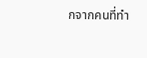กจากคนที่ทำ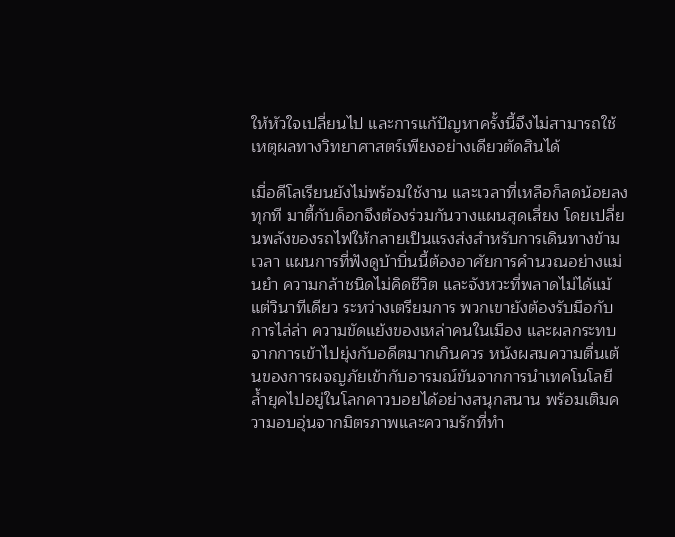ให้หัวใจเปลี่ยนไป และการแก้ปัญหาครั้งนี้จึงไม่สามารถใช้เหตุผลทางวิทยาศาสตร์เพียงอย่างเดียวตัดสินได้

เมื่อดีโลเรียนยังไม่พร้อมใช้งาน และเวลาที่เหลือก็ลดน้อยลงทุกที มาตี้กับด็อกจึงต้องร่วมกันวางแผนสุดเสี่ยง โดยเปลี่ยนพลังของรถไฟให้กลายเป็นแรงส่งสำหรับการเดินทางข้ามเวลา แผนการที่ฟังดูบ้าบิ่นนี้ต้องอาศัยการคำนวณอย่างแม่นยำ ความกล้าชนิดไม่คิดชีวิต และจังหวะที่พลาดไม่ได้แม้แต่วินาทีเดียว ระหว่างเตรียมการ พวกเขายังต้องรับมือกับการไล่ล่า ความขัดแย้งของเหล่าคนในเมือง และผลกระทบจากการเข้าไปยุ่งกับอดีตมากเกินควร หนังผสมความตื่นเต้นของการผจญภัยเข้ากับอารมณ์ขันจากการนำเทคโนโลยีล้ำยุคไปอยู่ในโลกคาวบอยได้อย่างสนุกสนาน พร้อมเติมความอบอุ่นจากมิตรภาพและความรักที่ทำ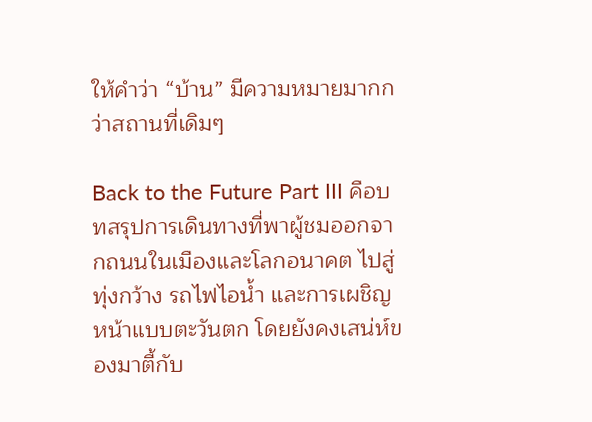ให้คำว่า “บ้าน” มีความหมายมากกว่าสถานที่เดิมๆ

Back to the Future Part III คือบทสรุปการเดินทางที่พาผู้ชมออกจากถนนในเมืองและโลกอนาคต ไปสู่ทุ่งกว้าง รถไฟไอน้ำ และการเผชิญหน้าแบบตะวันตก โดยยังคงเสน่ห์ของมาตี้กับ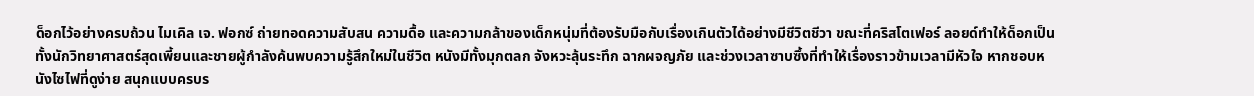ด็อกไว้อย่างครบถ้วน ไมเคิล เจ. ฟอกซ์ ถ่ายทอดความสับสน ความดื้อ และความกล้าของเด็กหนุ่มที่ต้องรับมือกับเรื่องเกินตัวได้อย่างมีชีวิตชีวา ขณะที่คริสโตเฟอร์ ลอยด์ทำให้ด็อกเป็นทั้งนักวิทยาศาสตร์สุดเพี้ยนและชายผู้กำลังค้นพบความรู้สึกใหม่ในชีวิต หนังมีทั้งมุกตลก จังหวะลุ้นระทึก ฉากผจญภัย และช่วงเวลาซาบซึ้งที่ทำให้เรื่องราวข้ามเวลามีหัวใจ หากชอบหนังไซไฟที่ดูง่าย สนุกแบบครบร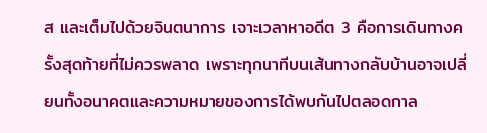ส และเต็มไปด้วยจินตนาการ เจาะเวลาหาอดีต 3 คือการเดินทางครั้งสุดท้ายที่ไม่ควรพลาด เพราะทุกนาทีบนเส้นทางกลับบ้านอาจเปลี่ยนทั้งอนาคตและความหมายของการได้พบกันไปตลอดกาล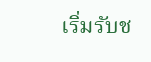เริ่มรับช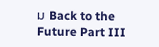ม Back to the Future Part III